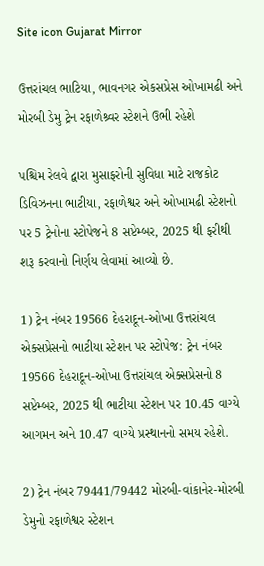Site icon Gujarat Mirror

ઉત્તરાંચલ ભાટિયા, ભાવનગર એકસપ્રેસ ઓખામઢી અને મોરબી ડેમુ ટ્રેન રફાળેશ્ર્વર સ્ટેશને ઉભી રહેશે

પશ્ચિમ રેલવે દ્વારા મુસાફરોની સુવિધા માટે રાજકોટ ડિવિઝનના ભાટીયા, રફાળેશ્વર અને ઓખામઢી સ્ટેશનો પર 5 ટ્રેનોના સ્ટોપેજને 8 સપ્ટેમ્બર, 2025 થી ફરીથી શરૂ કરવાનો નિર્ણય લેવામાં આવ્યો છે.

1) ટ્રેન નંબર 19566 દેહરાદૂન-ઓખા ઉત્તરાંચલ એક્સપ્રેસનો ભાટીયા સ્ટેશન પર સ્ટોપેજ: ટ્રેન નંબર 19566 દેહરાદૂન-ઓખા ઉત્તરાંચલ એક્સપ્રેસનો 8 સપ્ટેમ્બર, 2025 થી ભાટીયા સ્ટેશન પર 10.45 વાગ્યે આગમન અને 10.47 વાગ્યે પ્રસ્થાનનો સમય રહેશે.

2) ટ્રેન નંબર 79441/79442 મોરબી-વાંકાનેર-મોરબી ડેમુનો રફાળેશ્વર સ્ટેશન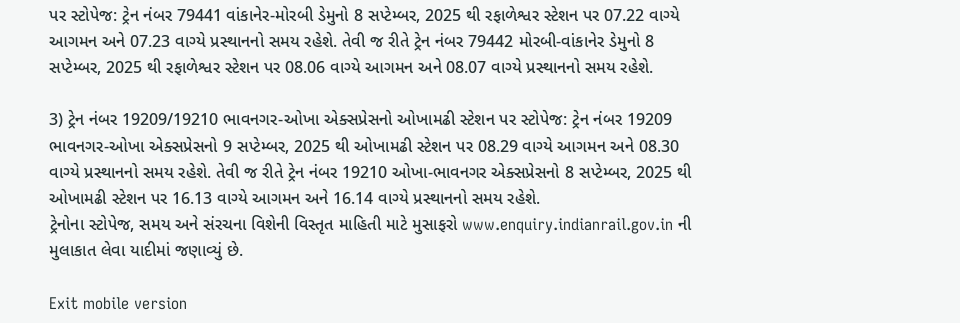પર સ્ટોપેજ: ટ્રેન નંબર 79441 વાંકાનેર-મોરબી ડેમુનો 8 સપ્ટેમ્બર, 2025 થી રફાળેશ્વર સ્ટેશન પર 07.22 વાગ્યે આગમન અને 07.23 વાગ્યે પ્રસ્થાનનો સમય રહેશે. તેવી જ રીતે ટ્રેન નંબર 79442 મોરબી-વાંકાનેર ડેમુનો 8 સપ્ટેમ્બર, 2025 થી રફાળેશ્વર સ્ટેશન પર 08.06 વાગ્યે આગમન અને 08.07 વાગ્યે પ્રસ્થાનનો સમય રહેશે.

3) ટ્રેન નંબર 19209/19210 ભાવનગર-ઓખા એક્સપ્રેસનો ઓખામઢી સ્ટેશન પર સ્ટોપેજ: ટ્રેન નંબર 19209 ભાવનગર-ઓખા એક્સપ્રેસનો 9 સપ્ટેમ્બર, 2025 થી ઓખામઢી સ્ટેશન પર 08.29 વાગ્યે આગમન અને 08.30 વાગ્યે પ્રસ્થાનનો સમય રહેશે. તેવી જ રીતે ટ્રેન નંબર 19210 ઓખા-ભાવનગર એક્સપ્રેસનો 8 સપ્ટેમ્બર, 2025 થી ઓખામઢી સ્ટેશન પર 16.13 વાગ્યે આગમન અને 16.14 વાગ્યે પ્રસ્થાનનો સમય રહેશે.
ટ્રેનોના સ્ટોપેજ, સમય અને સંરચના વિશેની વિસ્તૃત માહિતી માટે મુસાફરો www.enquiry.indianrail.gov.in ની મુલાકાત લેવા યાદીમાં જણાવ્યું છે.

Exit mobile version